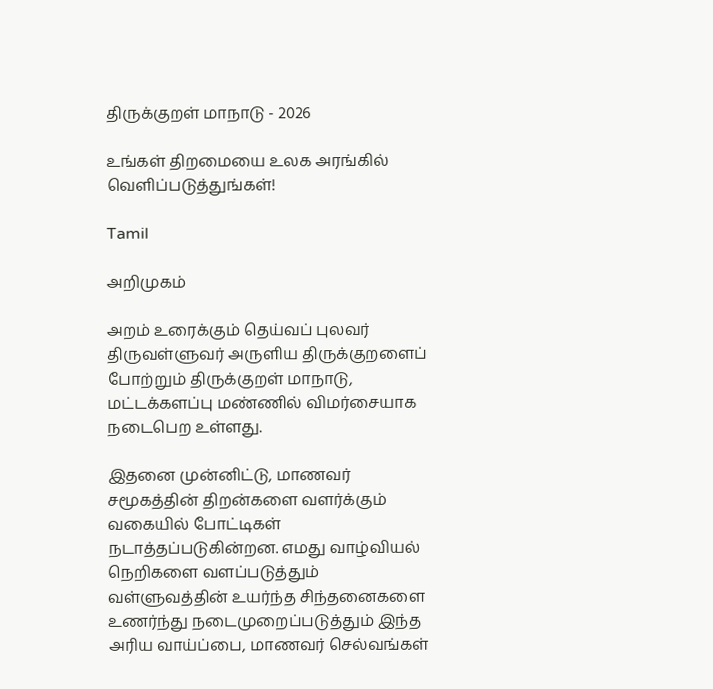திருக்குறள் மாநாடு - 2026

உங்கள் திறமையை உலக அரங்கில் வெளிப்படுத்துங்கள்!

Tamil

அறிமுகம்

அறம் உரைக்கும் தெய்வப் புலவர் திருவள்ளுவர் அருளிய திருக்குறளைப் போற்றும் திருக்குறள் மாநாடு, மட்டக்களப்பு மண்ணில் விமர்சையாக நடைபெற உள்ளது.

இதனை முன்னிட்டு, மாணவர் சமூகத்தின் திறன்களை வளர்க்கும் வகையில் போட்டிகள் நடாத்தப்படுகின்றன. எமது வாழ்வியல் நெறிகளை வளப்படுத்தும் வள்ளுவத்தின் உயர்ந்த சிந்தனைகளை உணர்ந்து நடைமுறைப்படுத்தும் இந்த அரிய வாய்ப்பை, மாணவர் செல்வங்கள்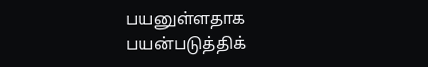பயனுள்ளதாக பயன்படுத்திக்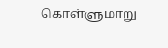கொள்ளுமாறு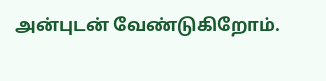அன்புடன் வேண்டுகிறோம்.